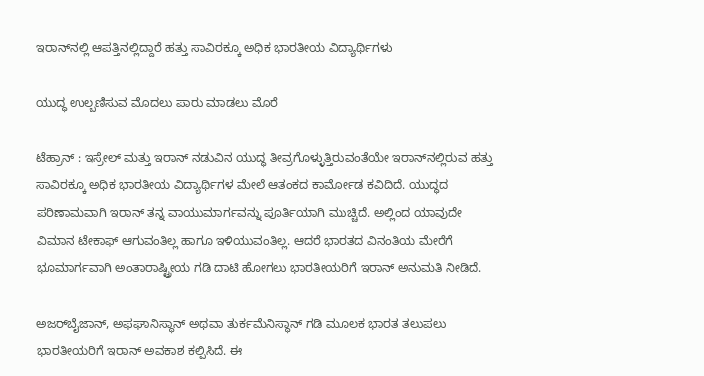ಇರಾನ್‌ನಲ್ಲಿ ಆಪತ್ತಿನಲ್ಲಿದ್ದಾರೆ ಹತ್ತು ಸಾವಿರಕ್ಕೂ ಅಧಿಕ ಭಾರತೀಯ ವಿದ್ಯಾರ್ಥಿಗಳು

ಯುದ್ಧ ಉಲ್ಬಣಿಸುವ ಮೊದಲು ಪಾರು ಮಾಡಲು ಮೊರೆ

ಟೆಹ್ರಾನ್‌ : ಇಸ್ರೇಲ್‌ ಮತ್ತು ಇರಾನ್‌ ನಡುವಿನ ಯುದ್ಧ ತೀವ್ರಗೊಳ್ಳುತ್ತಿರುವಂತೆಯೇ ಇರಾನ್‌ನಲ್ಲಿರುವ ಹತ್ತು ಸಾವಿರಕ್ಕೂ ಅಧಿಕ ಭಾರತೀಯ ವಿದ್ಯಾರ್ಥಿಗಳ ಮೇಲೆ ಆತಂಕದ ಕಾರ್ಮೋಡ ಕವಿದಿದೆ. ಯುದ್ಧದ ಪರಿಣಾಮವಾಗಿ ಇರಾನ್‌ ತನ್ನ ವಾಯುಮಾರ್ಗವನ್ನು ಪೂರ್ತಿಯಾಗಿ ಮುಚ್ಚಿದೆ. ಅಲ್ಲಿಂದ ಯಾವುದೇ ವಿಮಾನ ಟೇಕಾಫ್‌ ಆಗುವಂತಿಲ್ಲ ಹಾಗೂ ಇಳಿಯುವಂತಿಲ್ಲ. ಆದರೆ ಭಾರತದ ವಿನಂತಿಯ ಮೇರೆಗೆ ಭೂಮಾರ್ಗವಾಗಿ ಅಂತಾರಾಷ್ಟ್ರೀಯ ಗಡಿ ದಾಟಿ ಹೋಗಲು ಭಾರತೀಯರಿಗೆ ಇರಾನ್‌ ಅನುಮತಿ ನೀಡಿದೆ.

ಅಜರ್‌ಬೈಜಾನ್‌, ಅಫಘಾನಿಸ್ಥಾನ್‌ ಅಥವಾ ತುರ್ಕಮೆನಿಸ್ಥಾನ್‌ ಗಡಿ ಮೂಲಕ ಭಾರತ ತಲುಪಲು ಭಾರತೀಯರಿಗೆ ಇರಾನ್‌ ಅವಕಾಶ ಕಲ್ಪಿಸಿದೆ. ಈ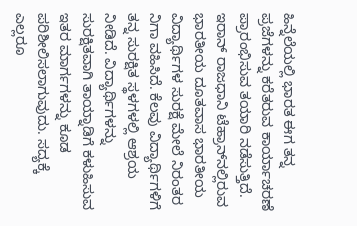ಹಿನ್ನೆಲೆಯಲ್ಲಿ ಭಾರತ ಈಗ ತನ್ನ ಪ್ರಜೆಗಳನ್ನು ಕರೆತರುವ ಕಾರ್ಯಾಚರಣೆ ಪ್ರಾರಂಭಿಸುವ ತಯಾರಿ ನಡೆಸುತ್ತಿದೆ. ಇರಾನ್‌ ರಾಜಧಾನಿ ಟೆಹ್ರಾನ್‌ನಲ್ಲಿರುವ ಭಾರತೀಯ ದೂತವಾಸ ಭಾರತೀಯ ವಿದ್ಯಾರ್ಥಿಗಳ ಸುರಕ್ಷೆ ಮೇಲೆ ನಿರಂತರ ನಿಗಾ ವಹಿಸಿದೆ. ಕೆಲವು ವಿದ್ಯಾರ್ಥಿಗಳಿಗೆ ತನ್ನ ಸುರಕ್ಷಿತ ಸ್ಥಳಗಳಲ್ಲಿ ಆಶ್ರಯ ನೀಡಿದೆ. ವಿದ್ಯಾರ್ಥಿಗಳನ್ನು ಸುರಕ್ಷಿತವಾಗಿ ತಾಯ್ನಾಡಿಗೆ ಕಳುಹಿಸುವ ಇತರ ಮಾರ್ಗಗಳನ್ನು ಕೂಡ ಪರಿಶೀಲಿಸಲಾಗುವುದು. ಸದ್ಯಕ್ಕೆ ಎಲ್ಲರೂ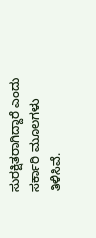ಸುರಕ್ಷಿತರಾಗಿದ್ದಾರೆ ಎಂದು ಸರ್ಕಾರಿ ಮೂಲಗಳು ತಿಳಿಸಿವೆ.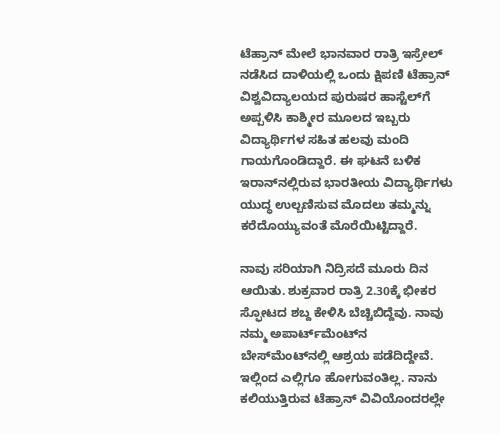ಟೆಹ್ರಾನ್‌ ಮೇಲೆ ಭಾನವಾರ ರಾತ್ರಿ ಇಸ್ರೇಲ್‌ ನಡೆಸಿದ ದಾಳಿಯಲ್ಲಿ ಒಂದು ಕ್ಷಿಪಣಿ ಟೆಹ್ರಾನ್‌ ವಿಶ್ವವಿದ್ಯಾಲಯದ ಪುರುಷರ ಹಾಸ್ಟೆಲ್‌ಗೆ ಅಪ್ಪಳಿಸಿ ಕಾಶ್ಮೀರ ಮೂಲದ ಇಬ್ಬರು ವಿದ್ಯಾರ್ಥಿಗಳ ಸಹಿತ ಹಲವು ಮಂದಿ ಗಾಯಗೊಂಡಿದ್ದಾರೆ. ಈ ಘಟನೆ ಬಳಿಕ ಇರಾನ್‌ನಲ್ಲಿರುವ ಭಾರತೀಯ ವಿದ್ಯಾರ್ಥಿಗಳು ಯುದ್ಧ ಉಲ್ಬಣಿಸುವ ಮೊದಲು ತಮ್ಮನ್ನು ಕರೆದೊಯ್ಯುವಂತೆ ಮೊರೆಯಿಟ್ಟಿದ್ದಾರೆ.

ನಾವು ಸರಿಯಾಗಿ ನಿದ್ರಿಸದೆ ಮೂರು ದಿನ ಆಯಿತು. ಶುಕ್ರವಾರ ರಾತ್ರಿ 2.30ಕ್ಕೆ ಭೀಕರ ಸ್ಫೋಟದ ಶಬ್ದ ಕೇಳಿಸಿ ಬೆಚ್ಚಿಬಿದ್ದೆವು. ನಾವು ನಮ್ಮ ಅಪಾರ್ಟ್‌ಮೆಂಟ್‌ನ ಬೇಸ್‌ಮೆಂಟ್‌ನಲ್ಲಿ ಆಶ್ರಯ ಪಡೆದಿದ್ದೇವೆ. ಇಲ್ಲಿಂದ ಎಲ್ಲಿಗೂ ಹೋಗುವಂತಿಲ್ಲ. ನಾನು ಕಲಿಯುತ್ತಿರುವ ಟೆಹ್ರಾನ್‌ ವಿವಿಯೊಂದರಲ್ಲೇ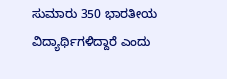ಸುಮಾರು 350 ಭಾರತೀಯ ವಿದ್ಯಾರ್ಥಿಗಳಿದ್ದಾರೆ ಎಂದು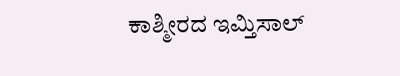ಕಾಶ್ಮೀರದ ಇಮ್ತಿಸಾಲ್‌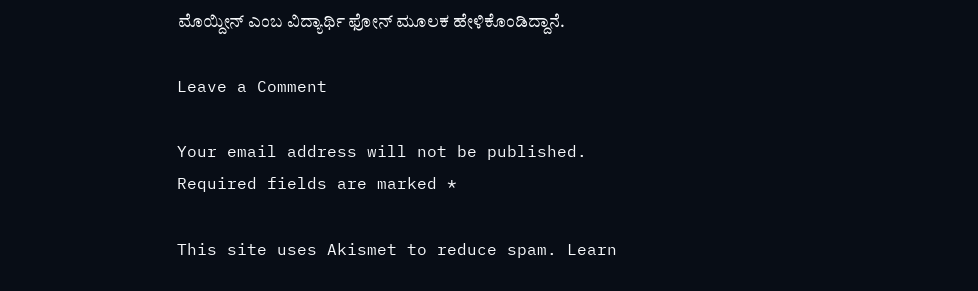ಮೊಯ್ದೀನ್‌ ಎಂಬ ವಿದ್ಯಾರ್ಥಿ ಫೋನ್‌ ಮೂಲಕ ಹೇಳಿಕೊಂಡಿದ್ದಾನೆ.

Leave a Comment

Your email address will not be published. Required fields are marked *

This site uses Akismet to reduce spam. Learn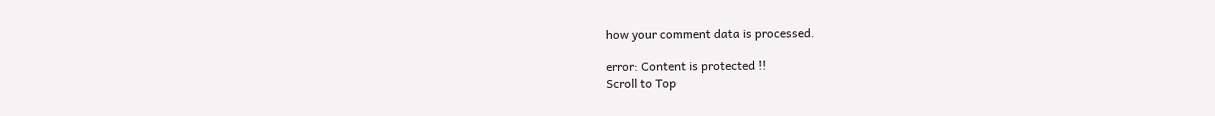how your comment data is processed.

error: Content is protected !!
Scroll to Top